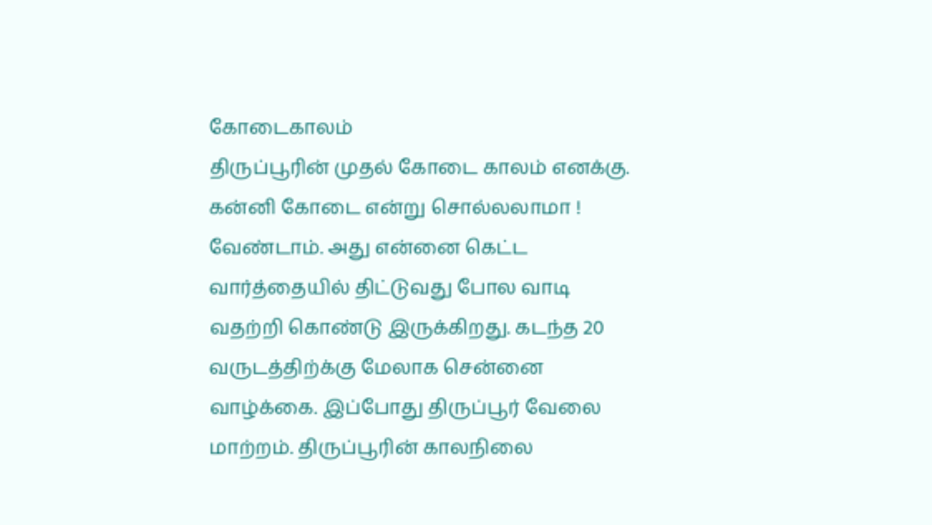கோடைகாலம்
திருப்பூரின் முதல் கோடை காலம் எனக்கு. கன்னி கோடை என்று சொல்லலாமா ! வேண்டாம். அது என்னை கெட்ட வார்த்தையில் திட்டுவது போல வாடி வதற்றி கொண்டு இருக்கிறது. கடந்த 20 வருடத்திற்க்கு மேலாக சென்னை வாழ்க்கை. இப்போது திருப்பூர் வேலை மாற்றம். திருப்பூரின் காலநிலை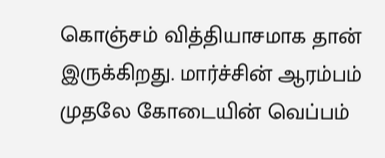கொஞ்சம் வித்தியாசமாக தான் இருக்கிறது. மார்ச்சின் ஆரம்பம் முதலே கோடையின் வெப்பம்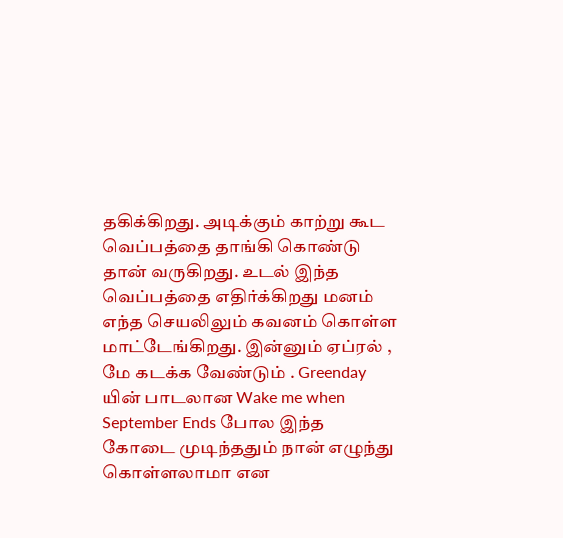தகிக்கிறது. அடிக்கும் காற்று கூட வெப்பத்தை தாங்கி கொண்டு தான் வருகிறது. உடல் இந்த வெப்பத்தை எதிர்க்கிறது மனம் எந்த செயலிலும் கவனம் கொள்ள மாட்டேங்கிறது. இன்னும் ஏப்ரல் , மே கடக்க வேண்டும் . Greenday யின் பாடலான Wake me when September Ends போல இந்த கோடை முடிந்ததும் நான் எழுந்து கொள்ளலாமா என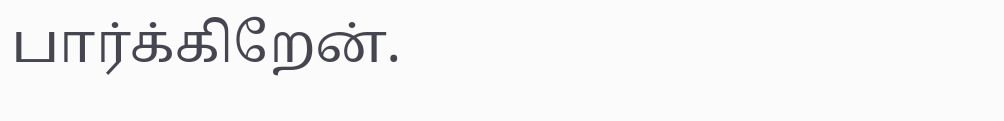பார்க்கிறேன்.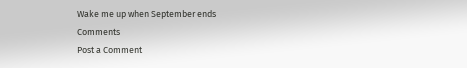Wake me up when September ends
Comments
Post a Comment